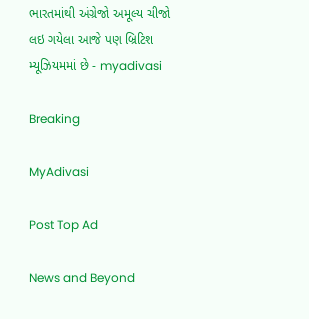ભારતમાંથી અંગ્રેજો અમૂલ્ય ચીજો લઇ ગયેલા આજે પણ બ્રિટિશ મ્યૂઝિયમમાં છે - myadivasi

Breaking

MyAdivasi

Post Top Ad

News and Beyond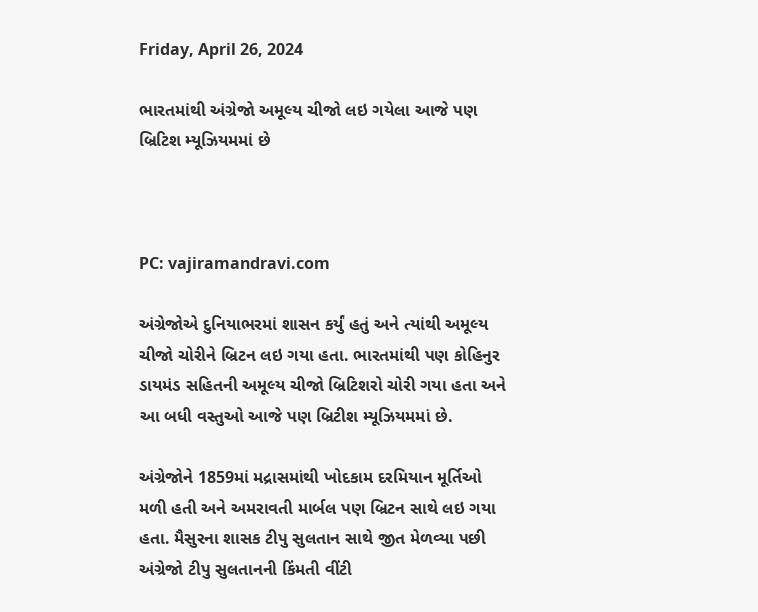Friday, April 26, 2024

ભારતમાંથી અંગ્રેજો અમૂલ્ય ચીજો લઇ ગયેલા આજે પણ બ્રિટિશ મ્યૂઝિયમમાં છે



PC: vajiramandravi.com

અંગ્રેજોએ દુનિયાભરમાં શાસન કર્યું હતું અને ત્યાંથી અમૂલ્ય ચીજો ચોરીને બ્રિટન લઇ ગયા હતા. ભારતમાંથી પણ કોહિનુર ડાયમંડ સહિતની અમૂલ્ય ચીજો બ્રિટિશરો ચોરી ગયા હતા અને આ બધી વસ્તુઓ આજે પણ બ્રિટીશ મ્યૂઝિયમમાં છે.

અંગ્રેજોને 1859માં મદ્રાસમાંથી ખોદકામ દરમિયાન મૂર્તિઓ મળી હતી અને અમરાવતી માર્બલ પણ બ્રિટન સાથે લઇ ગયા હતા. મૈસુરના શાસક ટીપુ સુલતાન સાથે જીત મેળવ્યા પછી અંગ્રેજો ટીપુ સુલતાનની કિંમતી વીંટી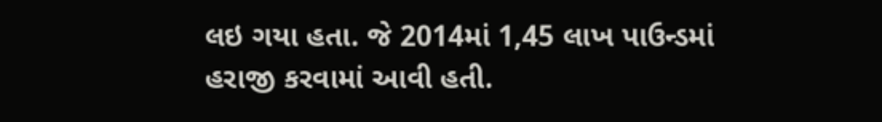લઇ ગયા હતા. જે 2014માં 1,45 લાખ પાઉન્ડમાં હરાજી કરવામાં આવી હતી.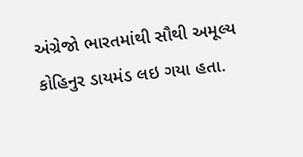અંગ્રેજો ભારતમાંથી સૌથી અમૂલ્ય કોહિનુર ડાયમંડ લઇ ગયા હતા.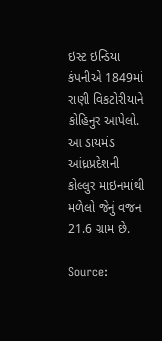ઇસ્ટ ઇન્ડિયા કંપનીએ 1849માં રાણી વિકટોરીયાને કોહિનુર આપેલો. આ ડાયમંડ આંધ્રપ્રદેશની કોલ્લુર માઇનમાંથી મળેલો જેનું વજન 21.6 ગ્રામ છે.

Source: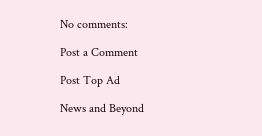No comments:

Post a Comment

Post Top Ad

News and Beyond